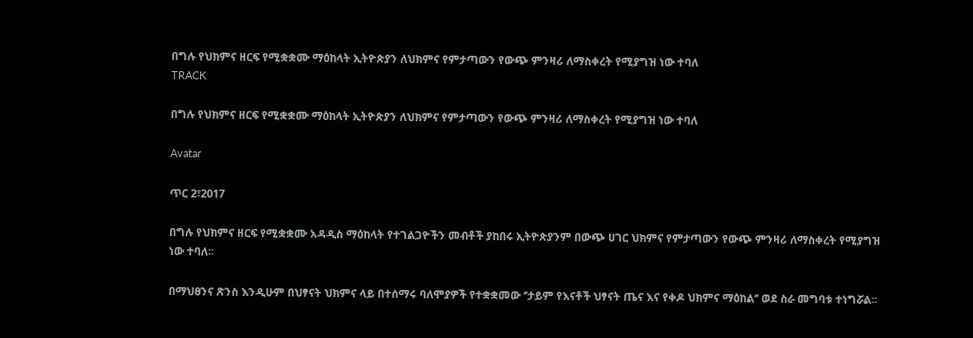በግሉ የህክምና ዘርፍ የሚቋቋሙ ማዕከላት ኢትዮጵያን ለህክምና የምታጣውን የውጭ ምንዛሪ ለማስቀረት የሚያግዝ ነው ተባለ
TRACK

በግሉ የህክምና ዘርፍ የሚቋቋሙ ማዕከላት ኢትዮጵያን ለህክምና የምታጣውን የውጭ ምንዛሪ ለማስቀረት የሚያግዝ ነው ተባለ

Avatar

ጥር 2፣2017

በግሉ የህክምና ዘርፍ የሚቋቋሙ አዳዲስ ማዕከላት የተገልጋዮችን መብቶች ያከበሩ ኢትዮጵያንም በውጭ ሀገር ህክምና የምታጣውን የውጭ ምንዛሪ ለማስቀረት የሚያግዝ ነው ተባለ፡፡

በማህፀንና ጽንስ እንዲሁም በህፃናት ህክምና ላይ በተሰማሩ ባለሞያዎች የተቋቋመው ‘’ታይም የእናቶች ህፃናት ጤና እና የቀዶ ህክምና ማዕከል’’ ወደ ስራ መግባቱ ተነግሯል፡፡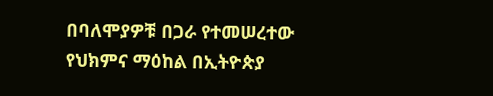በባለሞያዎቹ በጋራ የተመሠረተው የህክምና ማዕከል በኢትዮጵያ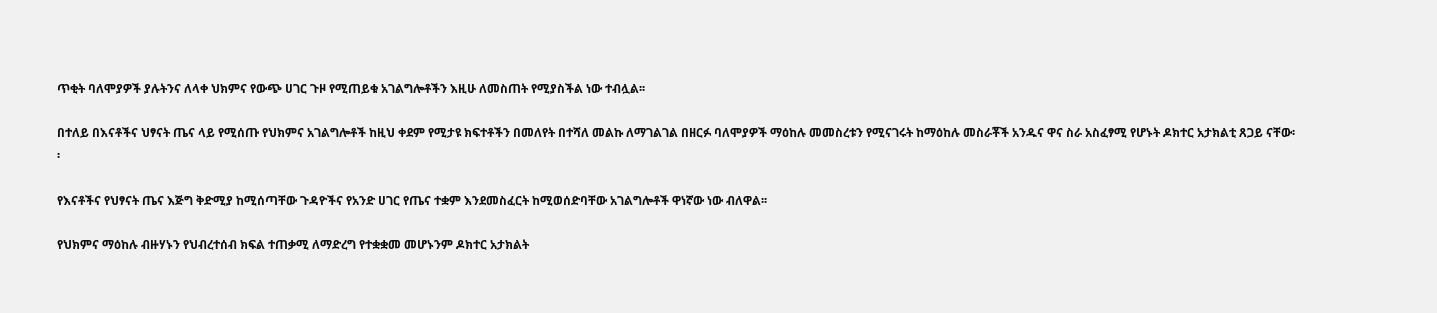ጥቂት ባለሞያዎች ያሉትንና ለላቀ ህክምና የውጭ ሀገር ጉዞ የሚጠይቁ አገልግሎቶችን እዚሁ ለመስጠት የሚያስችል ነው ተብሏል፡፡

በተለይ በእናቶችና ህፃናት ጤና ላይ የሚሰጡ የህክምና አገልግሎቶች ከዚህ ቀደም የሚታዩ ክፍተቶችን በመለየት በተሻለ መልኩ ለማገልገል በዘርፉ ባለሞያዎች ማዕከሉ መመስረቱን የሚናገሩት ከማዕከሉ መስራቾች አንዱና ዋና ስራ አስፈፃሚ የሆኑት ዶክተር አታክልቲ ጸጋይ ናቸው፡፡

የእናቶችና የህፃናት ጤና እጅግ ቅድሚያ ከሚሰጣቸው ጉዳዮችና የአንድ ሀገር የጤና ተቋም እንደመስፈርት ከሚወሰድባቸው አገልግሎቶች ዋነኛው ነው ብለዋል፡፡

የህክምና ማዕከሉ ብዙሃኑን የህብረተሰብ ክፍል ተጠቃሚ ለማድረግ የተቋቋመ መሆኑንም ዶክተር አታክልት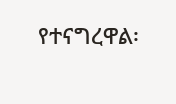የተናግረዋል፡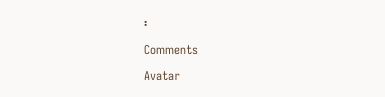፡

Comments

Avatar